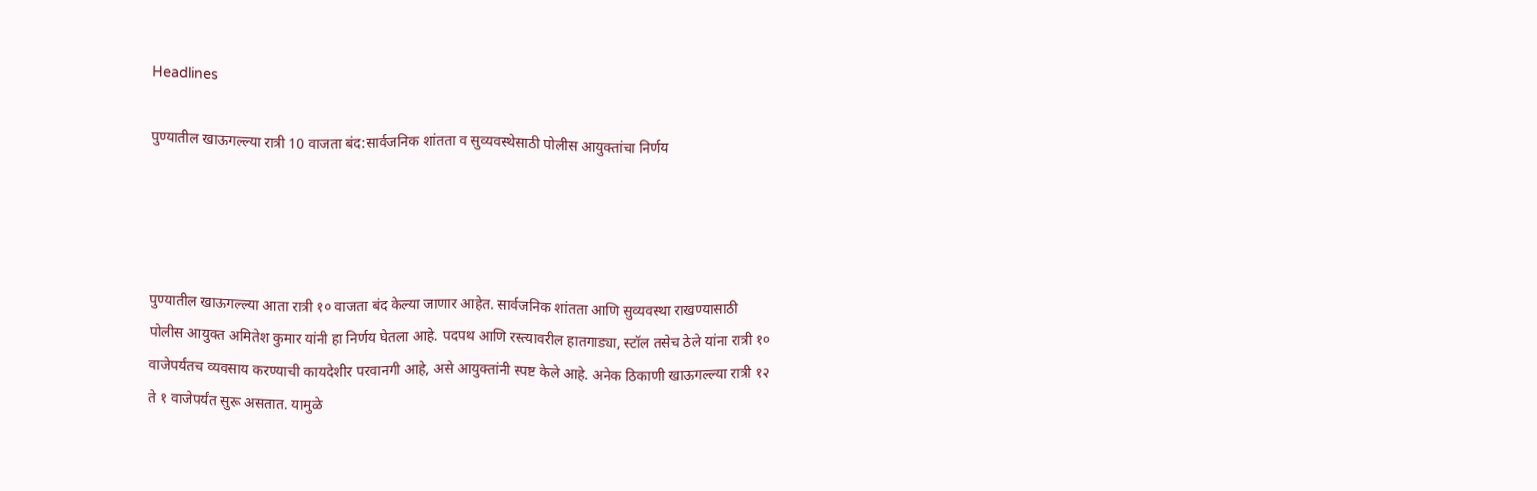Headlines

पुण्यातील खाऊगल्ल्या रात्री 10 वाजता बंद:सार्वजनिक शांतता व सुव्यवस्थेसाठी पोलीस आयुक्तांचा निर्णय




पुण्यातील खाऊगल्ल्या आता रात्री १० वाजता बंद केल्या जाणार आहेत. सार्वजनिक शांतता आणि सुव्यवस्था राखण्यासाठी पोलीस आयुक्त अमितेश कुमार यांनी हा निर्णय घेतला आहे. पदपथ आणि रस्त्यावरील हातगाड्या, स्टॉल तसेच ठेले यांना रात्री १० वाजेपर्यंतच व्यवसाय करण्याची कायदेशीर परवानगी आहे, असे आयुक्तांनी स्पष्ट केले आहे. अनेक ठिकाणी खाऊगल्ल्या रात्री १२ ते १ वाजेपर्यंत सुरू असतात. यामुळे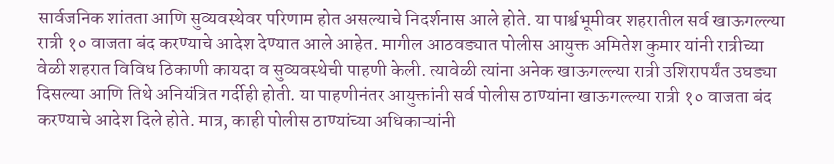सार्वजनिक शांतता आणि सुव्यवस्थेवर परिणाम होत असल्याचे निदर्शनास आले होते. या पार्श्वभूमीवर शहरातील सर्व खाऊगल्ल्या रात्री १० वाजता बंद करण्याचे आदेश देण्यात आले आहेत. मागील आठवड्यात पोलीस आयुक्त अमितेश कुमार यांनी रात्रीच्या वेळी शहरात विविध ठिकाणी कायदा व सुव्यवस्थेची पाहणी केली. त्यावेळी त्यांना अनेक खाऊगल्ल्या रात्री उशिरापर्यंत उघड्या दिसल्या आणि तिथे अनियंत्रित गर्दीही होती. या पाहणीनंतर आयुक्तांनी सर्व पोलीस ठाण्यांना खाऊगल्ल्या रात्री १० वाजता बंद करण्याचे आदेश दिले होते. मात्र, काही पोलीस ठाण्यांच्या अधिकाऱ्यांनी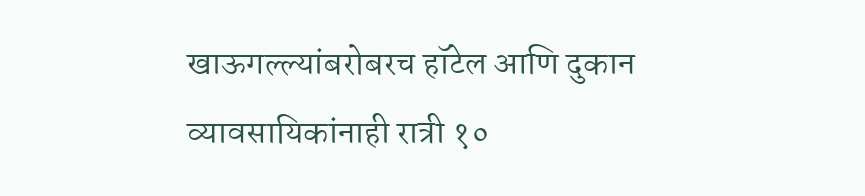खाऊगल्ल्यांबरोबरच हॉटेल आणि दुकान व्यावसायिकांनाही रात्री १०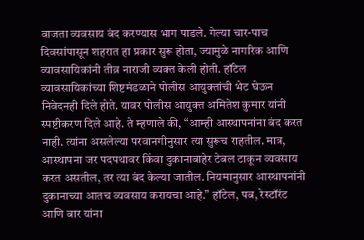वाजता व्यवसाय बंद करण्यास भाग पाडले. गेल्या चार-पाच दिवसांपासून शहरात हा प्रकार सुरू होता, ज्यामुळे नागरिक आणि व्यावसायिकांनी तीव्र नाराजी व्यक्त केली होती. हॉटेल व्यावसायिकांच्या शिष्टमंडळाने पोलीस आयुक्तांची भेट घेऊन निवेदनही दिले होते. यावर पोलीस आयुक्त अमितेश कुमार यांनी स्पष्टीकरण दिले आहे. ते म्हणाले की, “आम्ही आस्थापनांना बंद करत नाही. त्यांना असलेल्या परवानगीनुसार त्या सुरूच राहतील. मात्र, आस्थापना जर पदपथावर किंवा दुकानाबाहेर टेबल टाकून व्यवसाय करत असतील, तर त्या बंद केल्या जातील. नियमानुसार आस्थापनांनी दुकानाच्या आतच व्यवसाय करायचा आहे.” हॉटेल, पब, रेस्टॉरंट आणि बार यांना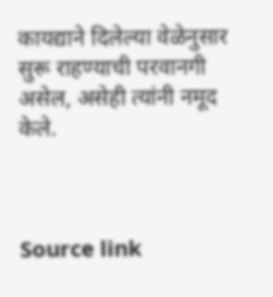कायद्याने दिलेल्या वेळेनुसार सुरू राहण्याची परवानगी असेल, असेही त्यांनी नमूद केले.



Source link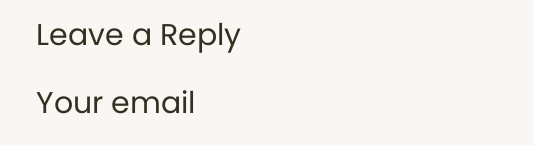Leave a Reply

Your email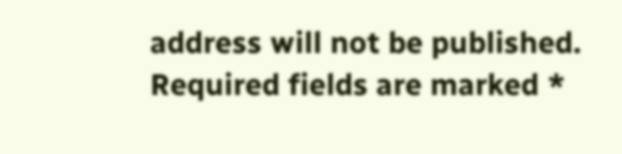address will not be published. Required fields are marked *